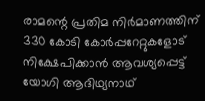രാമന്റെ പ്രതിമ നിര്‍മാണത്തിന് 330 കോടി കോര്‍പ്പറേറ്റുകളോട് നിക്ഷേപിക്കാന്‍ ആവശ്യപ്പെട്ട് യോഗി ആദിഥ്യനാഥ്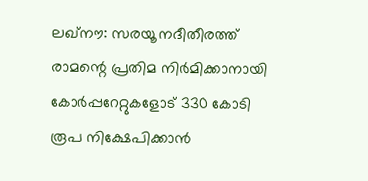ലഖ്‌നൗ: സരയൂ നദീതീരത്ത് രാമന്റെ പ്രതിമ നിര്‍മിക്കാനായി കോര്‍പ്പറേറ്റുകളോട് 330 കോടി രൂപ നിക്ഷേപിക്കാന്‍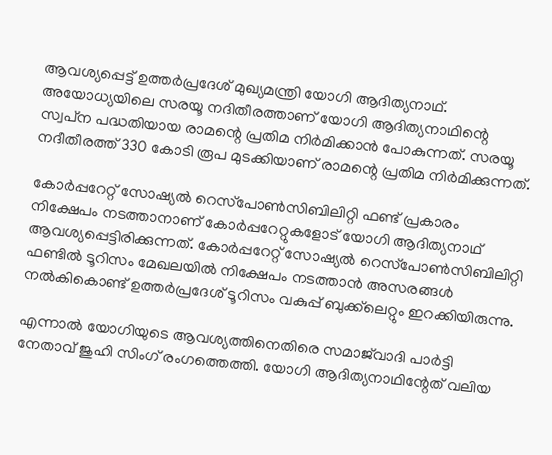ആവശ്യപ്പെട്ട് ഉത്തര്‍പ്രദേശ് മുഖ്യമന്ത്രി യോഗി ആദിത്യനാഥ്. അയോധ്യയിലെ സരയൂ നദിതീരത്താണ് യോഗി ആദിത്യനാഥിന്റെ സ്വപ്‌ന പദ്ധതിയായ രാമന്റെ പ്രതിമ നിര്‍മിക്കാന്‍ പോകുന്നത്. സരയൂ നദീതീരത്ത് 330 കോടി രൂപ മുടക്കിയാണ് രാമന്റെ പ്രതിമ നിര്‍മിക്കുന്നത്.

കോര്‍പ്പറേറ്റ് സോഷ്യല്‍ റെസ്‌പോണ്‍സിബിലിറ്റി ഫണ്ട് പ്രകാരം നിക്ഷേപം നടത്താനാണ് കോര്‍പ്പറേറ്റുകളോട് യോഗി ആദിത്യനാഥ് ആവശ്യപ്പെട്ടിരിക്കുന്നത്. കോര്‍പ്പറേറ്റ് സോഷ്യല്‍ റെസ്‌പോണ്‍സിബിലിറ്റി ഫണ്ടില്‍ ടൂറിസം മേഖലയില്‍ നിക്ഷേപം നടത്താന്‍ അസരങ്ങള്‍ നല്‍കികൊണ്ട് ഉത്തര്‍പ്രദേശ് ടൂറിസം വകുപ്പ് ബുക്ക്‌ലെറ്റും ഇറക്കിയിരുന്നു.

എന്നാല്‍ യോഗിയുടെ ആവശ്യത്തിനെതിരെ സമാജ്‌വാദി പാര്‍ട്ടി നേതാവ് ജുഹി സിംഗ് രംഗത്തെത്തി. യോഗി ആദിത്യനാഥിന്റേത് വലിയ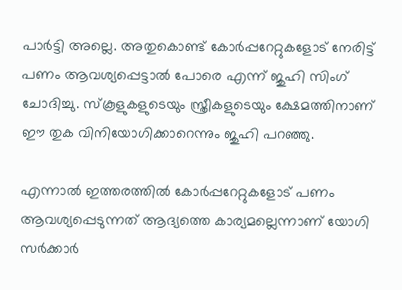പാര്‍ട്ടി അല്ലെ. അതുകൊണ്ട് കോര്‍പ്പറേറ്റുകളോട് നേരിട്ട് പണം ആവശ്യപ്പെട്ടാല്‍ പോരെ എന്ന് ജുഹി സിംഗ് ചോദിച്ചു. സ്‌കൂളുകളുടെയും സ്ത്രീകളുടെയും ക്ഷേമത്തിനാണ് ഈ തുക വിനിയോഗിക്കാറെന്നും ജുഹി പറഞ്ഞു.

എന്നാല്‍ ഇത്തരത്തില്‍ കോര്‍പ്പറേറ്റുകളോട് പണം ആവശ്യപ്പെടുന്നത് ആദ്യത്തെ കാര്യമല്ലെന്നാണ് യോഗി സര്‍ക്കാര്‍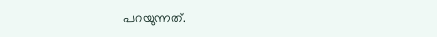പറയുന്നത്.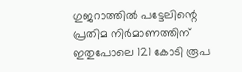ഗുജറാത്തില്‍ പട്ടേലിന്റെ പ്രതിമ നിര്‍മാണത്തിന് ഇതുപോലെ 121 കോടി രൂപ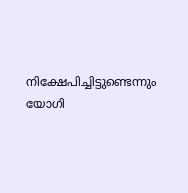നിക്ഷേപിച്ചിട്ടുണ്ടെന്നും യോഗി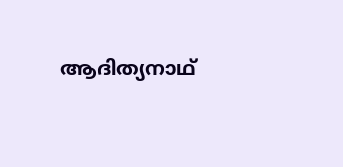ആദിത്യനാഥ്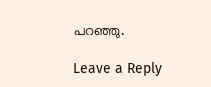പറഞ്ഞു.

Leave a Reply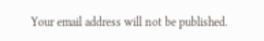Your email address will not be published.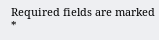Required fields are marked *